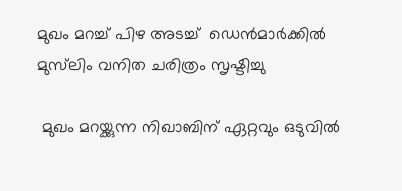മുഖം മറച്ച് പിഴ അടച്ച്  ഡെന്‍മാര്‍ക്കില്‍ മുസ്‌ലിം വനിത ചരിത്രം സൃഷ്ടിച്ചു

 മുഖം മറയ്ക്കുന്ന നിഖാബിന് ഏറ്റവും ഒടുവില്‍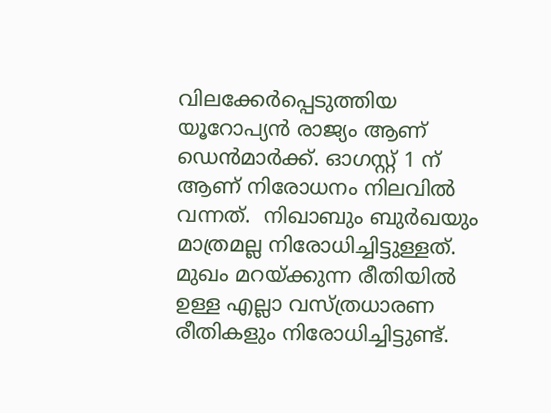വിലക്കേര്‍പ്പെടുത്തിയ യൂറോപ്യന്‍ രാജ്യം ആണ് ഡെന്‍മാര്‍ക്ക്. ഓഗസ്റ്റ് 1 ന് ആണ് നിരോധനം നിലവില്‍ വന്നത്.  നിഖാബും ബുര്‍ഖയും മാത്രമല്ല നിരോധിച്ചിട്ടുള്ളത്. മുഖം മറയ്ക്കുന്ന രീതിയില്‍ ഉള്ള എല്ലാ വസ്ത്രധാരണ രീതികളും നിരോധിച്ചിട്ടുണ്ട്.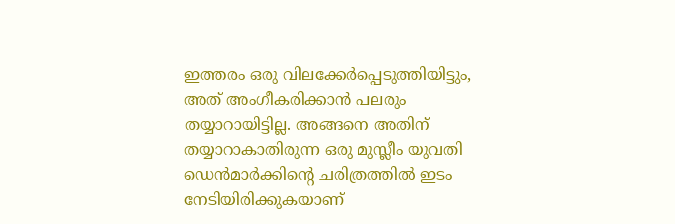ഇത്തരം ഒരു വിലക്കേര്‍പ്പെടുത്തിയിട്ടും, അത് അംഗീകരിക്കാന്‍ പലരും തയ്യാറായിട്ടില്ല. അങ്ങനെ അതിന് തയ്യാറാകാതിരുന്ന ഒരു മുസ്ലീം യുവതി ഡെന്‍മാര്‍ക്കിന്റെ ചരിത്രത്തില്‍ ഇടം നേടിയിരിക്കുകയാണ്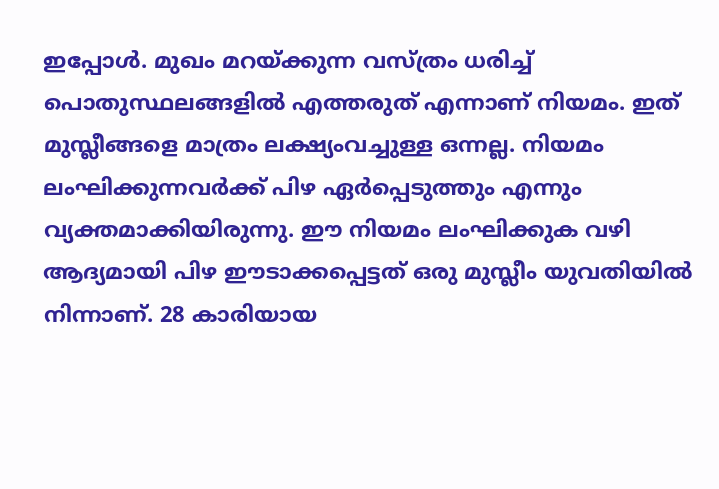ഇപ്പോള്‍. മുഖം മറയ്ക്കുന്ന വസ്ത്രം ധരിച്ച് പൊതുസ്ഥലങ്ങളില്‍ എത്തരുത് എന്നാണ് നിയമം. ഇത് മുസ്ലീങ്ങളെ മാത്രം ലക്ഷ്യംവച്ചുള്ള ഒന്നല്ല. നിയമം ലംഘിക്കുന്നവര്‍ക്ക് പിഴ ഏര്‍പ്പെടുത്തും എന്നും വ്യക്തമാക്കിയിരുന്നു. ഈ നിയമം ലംഘിക്കുക വഴി ആദ്യമായി പിഴ ഈടാക്കപ്പെട്ടത് ഒരു മുസ്ലീം യുവതിയില്‍ നിന്നാണ്. 28 കാരിയായ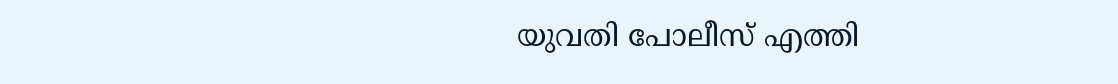യുവതി പോലീസ് എത്തി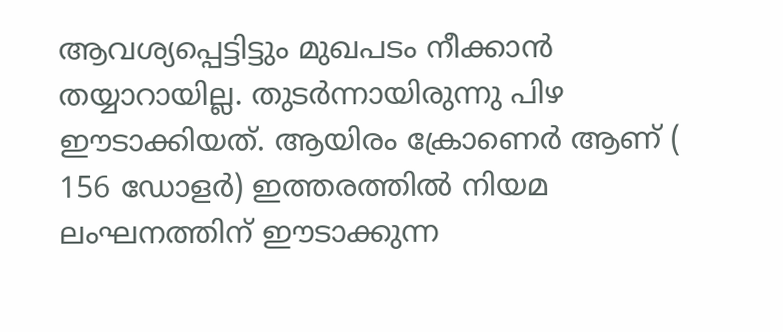ആവശ്യപ്പെട്ടിട്ടും മുഖപടം നീക്കാന്‍ തയ്യാറായില്ല. തുടര്‍ന്നായിരുന്നു പിഴ ഈടാക്കിയത്. ആയിരം ക്രോണെര്‍ ആണ് ( 156 ഡോളര്‍) ഇത്തരത്തില്‍ നിയമ ലംഘനത്തിന് ഈടാക്കുന്ന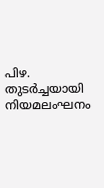പിഴ. തുടര്‍ച്ചയായി നിയമലംഘനം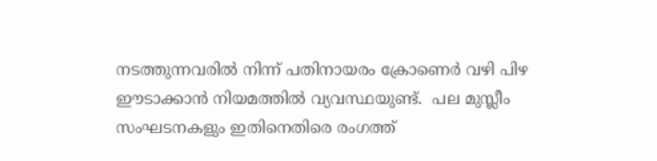നടത്തുന്നവരില്‍ നിന്ന് പതിനായരം ക്രോണെര്‍ വഴി പിഴ ഈടാക്കാന്‍ നിയമത്തില്‍ വ്യവസ്ഥയുണ്ട്.  പല മുസ്ലീം സംഘടനകളും ഇതിനെതിരെ രംഗത്ത്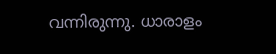വന്നിരുന്നു. ധാരാളം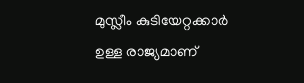മുസ്ലീം കുടിയേറ്റക്കാര്‍ ഉള്ള രാജ്യമാണ്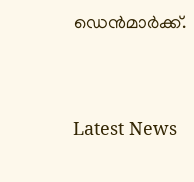ഡെന്‍മാര്‍ക്ക്.




Latest News